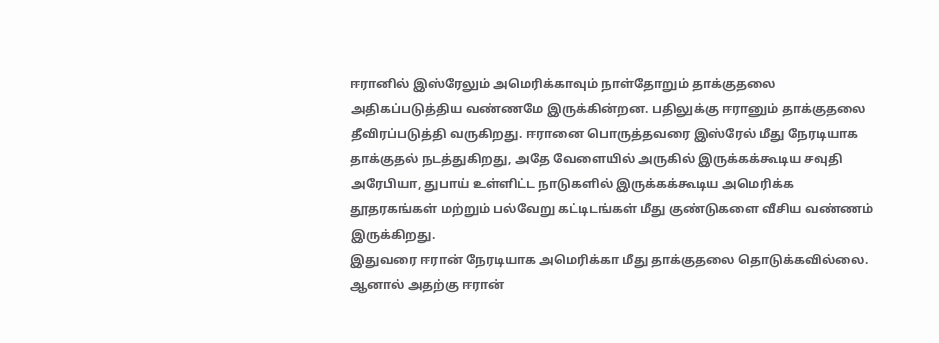ஈரானில் இஸ்ரேலும் அமெரிக்காவும் நாள்தோறும் தாக்குதலை அதிகப்படுத்திய வண்ணமே இருக்கின்றன. பதிலுக்கு ஈரானும் தாக்குதலை தீவிரப்படுத்தி வருகிறது. ஈரானை பொருத்தவரை இஸ்ரேல் மீது நேரடியாக தாக்குதல் நடத்துகிறது, அதே வேளையில் அருகில் இருக்கக்கூடிய சவுதி அரேபியா, துபாய் உள்ளிட்ட நாடுகளில் இருக்கக்கூடிய அமெரிக்க தூதரகங்கள் மற்றும் பல்வேறு கட்டிடங்கள் மீது குண்டுகளை வீசிய வண்ணம் இருக்கிறது.
இதுவரை ஈரான் நேரடியாக அமெரிக்கா மீது தாக்குதலை தொடுக்கவில்லை. ஆனால் அதற்கு ஈரான்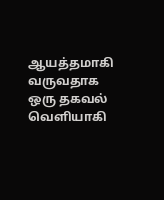ஆயத்தமாகி வருவதாக ஒரு தகவல் வெளியாகி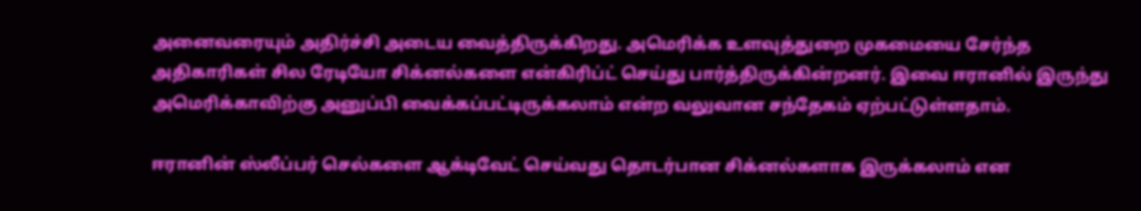அனைவரையும் அதிர்ச்சி அடைய வைத்திருக்கிறது. அமெரிக்க உளவுத்துறை முகமையை சேர்ந்த அதிகாரிகள் சில ரேடியோ சிக்னல்களை என்கிரிப்ட் செய்து பார்த்திருக்கின்றனர். இவை ஈரானில் இருந்து அமெரிக்காவிற்கு அனுப்பி வைக்கப்பட்டிருக்கலாம் என்ற வலுவான சந்தேகம் ஏற்பட்டுள்ளதாம்.

ஈரானின் ஸ்லீப்பர் செல்களை ஆக்டிவேட் செய்வது தொடர்பான சிக்னல்களாக இருக்கலாம் என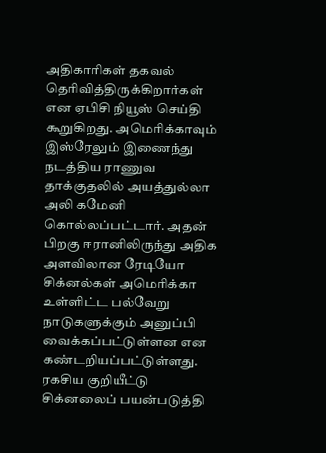அதிகாரிகள் தகவல் தெரிவித்திருக்கிறார்கள் என ஏபிசி நியூஸ் செய்தி கூறுகிறது. அமெரிக்காவும் இஸ்ரேலும் இணைந்து நடத்திய ராணுவ தாக்குதலில் அயத்துல்லா அலி கமேனி கொல்லப்பட்டார். அதன் பிறகு ஈரானிலிருந்து அதிக அளவிலான ரேடியோ சிக்னல்கள் அமெரிக்கா உள்ளிட்ட பல்வேறு நாடுகளுக்கும் அனுப்பி வைக்கப்பட்டுள்ளன என கண்டறியப்பட்டுள்ளது.
ரகசிய குறியீட்டு சிக்னலைப் பயன்படுத்தி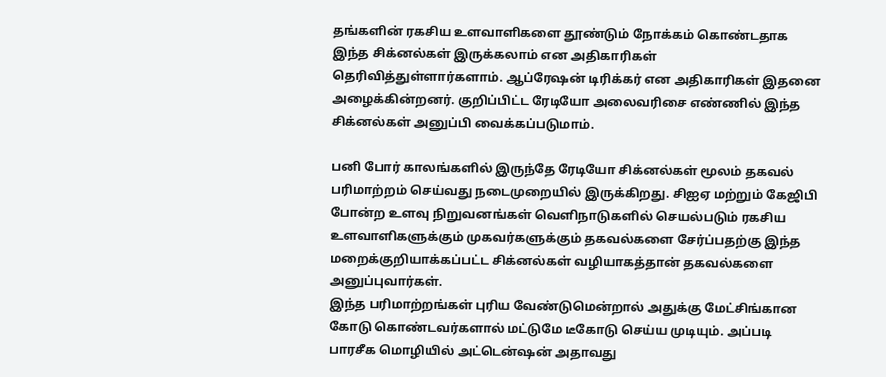தங்களின் ரகசிய உளவாளிகளை தூண்டும் நோக்கம் கொண்டதாக இந்த சிக்னல்கள் இருக்கலாம் என அதிகாரிகள் தெரிவித்துள்ளார்களாம். ஆப்ரேஷன் டிரிக்கர் என அதிகாரிகள் இதனை அழைக்கின்றனர். குறிப்பிட்ட ரேடியோ அலைவரிசை எண்ணில் இந்த சிக்னல்கள் அனுப்பி வைக்கப்படுமாம்.

பனி போர் காலங்களில் இருந்தே ரேடியோ சிக்னல்கள் மூலம் தகவல் பரிமாற்றம் செய்வது நடைமுறையில் இருக்கிறது. சிஐஏ மற்றும் கேஜிபி போன்ற உளவு நிறுவனங்கள் வெளிநாடுகளில் செயல்படும் ரகசிய உளவாளிகளுக்கும் முகவர்களுக்கும் தகவல்களை சேர்ப்பதற்கு இந்த மறைக்குறியாக்கப்பட்ட சிக்னல்கள் வழியாகத்தான் தகவல்களை அனுப்புவார்கள்.
இந்த பரிமாற்றங்கள் புரிய வேண்டுமென்றால் அதுக்கு மேட்சிங்கான கோடு கொண்டவர்களால் மட்டுமே டீகோடு செய்ய முடியும். அப்படி பாரசீக மொழியில் அட்டென்ஷன் அதாவது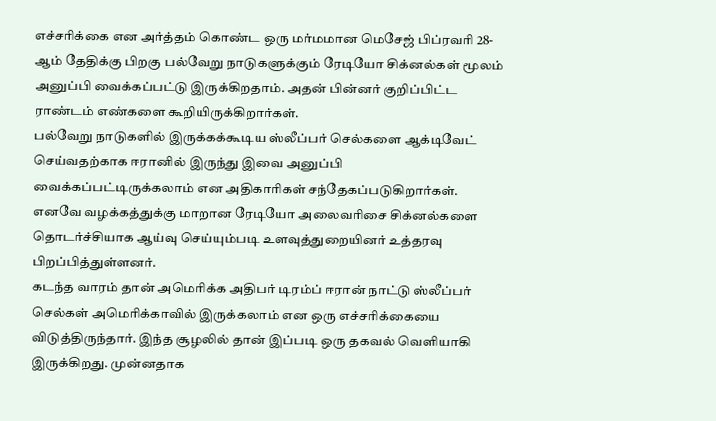எச்சரிக்கை என அர்த்தம் கொண்ட ஒரு மர்மமான மெசேஜ் பிப்ரவரி 28-ஆம் தேதிக்கு பிறகு பல்வேறு நாடுகளுக்கும் ரேடியோ சிக்னல்கள் மூலம் அனுப்பி வைக்கப்பட்டு இருக்கிறதாம். அதன் பின்னர் குறிப்பிட்ட ராண்டம் எண்களை கூறியிருக்கிறார்கள்.
பல்வேறு நாடுகளில் இருக்கக்கூடிய ஸ்லீப்பர் செல்களை ஆக்டிவேட் செய்வதற்காக ஈரானில் இருந்து இவை அனுப்பி வைக்கப்பட்டிருக்கலாம் என அதிகாரிகள் சந்தேகப்படுகிறார்கள். எனவே வழக்கத்துக்கு மாறான ரேடியோ அலைவரிசை சிக்னல்களை தொடர்ச்சியாக ஆய்வு செய்யும்படி உளவுத்துறையினர் உத்தரவு பிறப்பித்துள்ளனர்.
கடந்த வாரம் தான் அமெரிக்க அதிபர் டிரம்ப் ஈரான் நாட்டு ஸ்லீப்பர் செல்கள் அமெரிக்காவில் இருக்கலாம் என ஒரு எச்சரிக்கையை விடுத்திருந்தார். இந்த சூழலில் தான் இப்படி ஒரு தகவல் வெளியாகி இருக்கிறது. முன்னதாக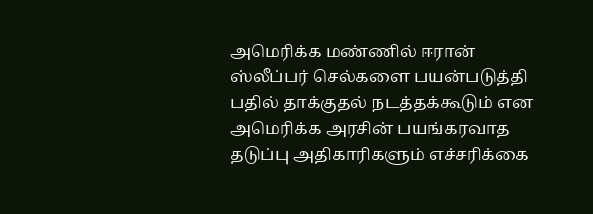அமெரிக்க மண்ணில் ஈரான் ஸ்லீப்பர் செல்களை பயன்படுத்தி பதில் தாக்குதல் நடத்தக்கூடும் என அமெரிக்க அரசின் பயங்கரவாத தடுப்பு அதிகாரிகளும் எச்சரிக்கை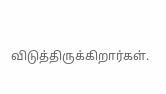விடுத்திருக்கிறார்கள்.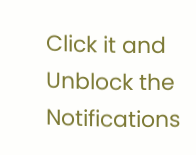Click it and Unblock the Notifications